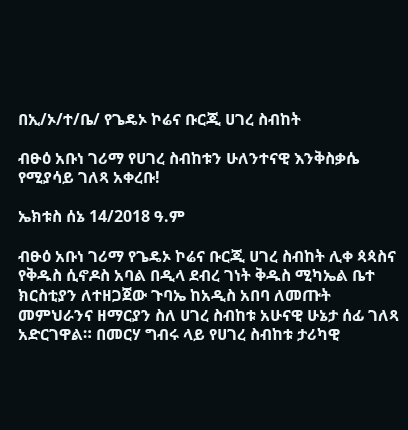በኢ/ኦ/ተ/ቤ/ የጌዴኦ ኮሬና ቡርጂ ሀገረ ስብከት

ብፁዕ አቡነ ገሪማ የሀገረ ስብከቱን ሁለንተናዊ እንቅስቃሴ የሚያሳይ ገለጻ አቀረቡ!

ኤክቱስ ሰኔ 14/2018 ዓ.ም

ብፁዕ አቡነ ገሪማ የጌዴኦ ኮሬና ቡርጂ ሀገረ ስብከት ሊቀ ጳጳስና የቅዱስ ሲኖዶስ አባል በዲላ ደብረ ገነት ቅዱስ ሚካኤል ቤተ ክርስቲያን ለተዘጋጀው ጉባኤ ከአዲስ አበባ ለመጡት መምህራንና ዘማርያን ስለ ሀገረ ስብከቱ አሁናዊ ሁኔታ ሰፊ ገለጻ አድርገዋል። በመርሃ ግብሩ ላይ የሀገረ ስብከቱ ታሪካዊ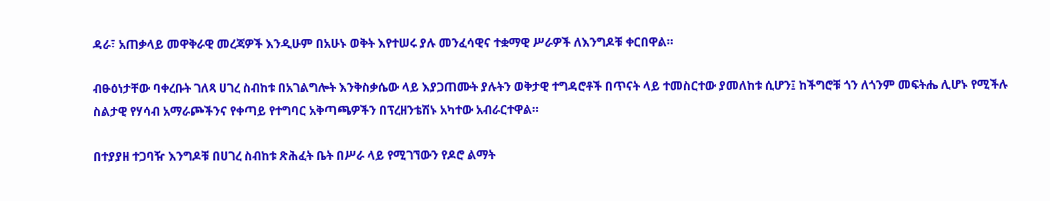ዳራ፣ አጠቃላይ መዋቅራዊ መረጃዎች እንዲሁም በአሁኑ ወቅት እየተሠሩ ያሉ መንፈሳዊና ተቋማዊ ሥራዎች ለእንግዶቹ ቀርበዋል።

ብፁዕነታቸው ባቀረቡት ገለጻ ሀገረ ስብከቱ በአገልግሎት እንቅስቃሴው ላይ እያጋጠሙት ያሉትን ወቅታዊ ተግዳሮቶች በጥናት ላይ ተመስርተው ያመለከቱ ሲሆን፤ ከችግሮቹ ጎን ለጎንም መፍትሔ ሊሆኑ የሚችሉ ስልታዊ የሃሳብ አማራጮችንና የቀጣይ የተግባር አቅጣጫዎችን በፕረዘንቴሽኑ አካተው አብራርተዋል።

በተያያዘ ተጋባዥ እንግዶቹ በሀገረ ስብከቱ ጽሕፈት ቤት በሥራ ላይ የሚገኘውን የዶሮ ልማት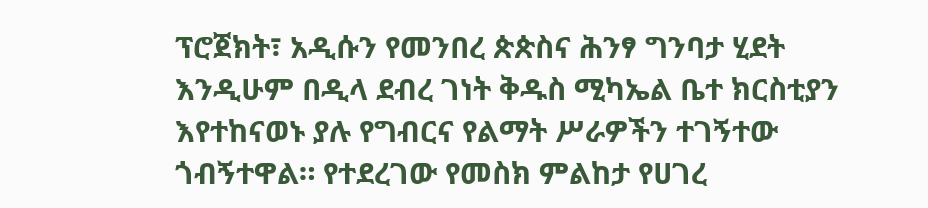ፕሮጀክት፣ አዲሱን የመንበረ ጵጵስና ሕንፃ ግንባታ ሂደት እንዲሁም በዲላ ደብረ ገነት ቅዱስ ሚካኤል ቤተ ክርስቲያን እየተከናወኑ ያሉ የግብርና የልማት ሥራዎችን ተገኝተው ጎብኝተዋል። የተደረገው የመስክ ምልከታ የሀገረ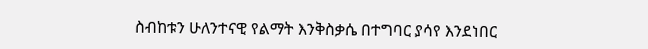ስብከቱን ሁለንተናዊ የልማት እንቅስቃሴ በተግባር ያሳየ እንደነበር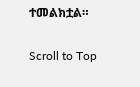ተመልክቷል።

Scroll to Top